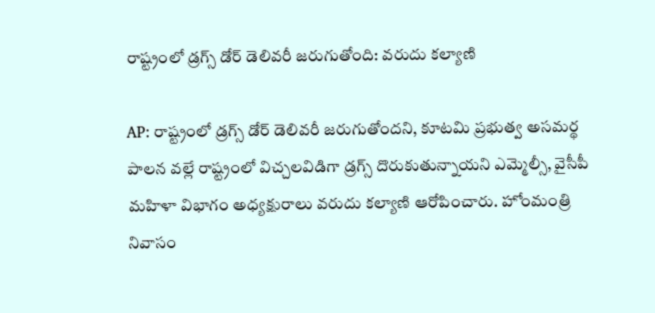రాష్ట్రంలో డ్రగ్స్ డోర్ డెలివరీ జరుగుతోంది: వరుదు కల్యాణి

AP: రాష్ట్రంలో డ్రగ్స్ డోర్ డెలివరీ జరుగుతోందని, కూటమి ప్రభుత్వ అసమర్థ పాలన వల్లే రాష్ట్రంలో విచ్చలవిడిగా డ్రగ్స్ దొరుకుతున్నాయని ఎమ్మెల్సీ, వైసీపీ మహిళా విభాగం అధ్యక్షురాలు వరుదు కల్యాణి ఆరోపించారు. హోంమంత్రి నివాసం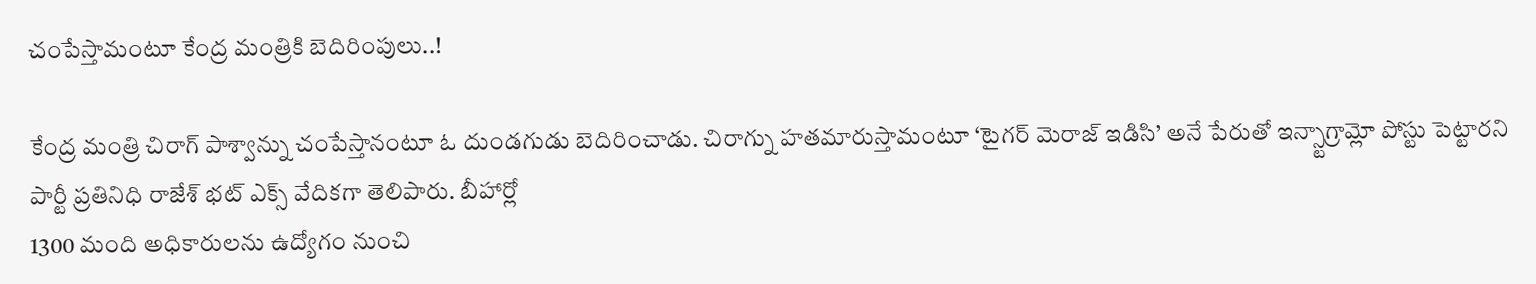చంపేస్తామంటూ కేంద్ర మంత్రికి బెదిరింపులు..!

కేంద్ర మంత్రి చిరాగ్ పాశ్వాన్ను చంపేస్తానంటూ ఓ దుండగుడు బెదిరించాడు. చిరాగ్ను హతమారుస్తామంటూ ‘టైగర్ మెరాజ్ ఇడిసి’ అనే పేరుతో ఇన్స్టాగ్రామ్లో పోస్టు పెట్టారని పార్టీ ప్రతినిధి రాజేశ్ భట్ ఎక్స్ వేదికగా తెలిపారు. బీహార్లో
1300 మంది అధికారులను ఉద్యోగం నుంచి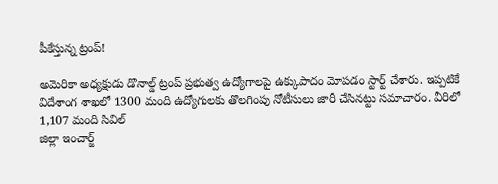పీకేస్తున్న ట్రంప్!

అమెరికా అధ్యక్షుడు డొనాల్డ్ ట్రంప్ ప్రభుత్వ ఉద్యోగాలపై ఉక్కుపాదం మోపడం స్టార్ట్ చేశారు. ఇప్పటికే విదేశాంగ శాఖలో 1300 మంది ఉద్యోగులకు తొలగింపు నోటీసులు జారీ చేసినట్టు సమాచారం. వీరిలో 1,107 మంది సివిల్
జిల్లా ఇంచార్జ్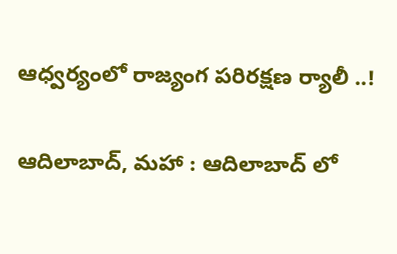ఆధ్వర్యంలో రాజ్యంగ పరిరక్షణ ర్యాలీ ..!

ఆదిలాబాద్, మహా : ఆదిలాబాద్ లో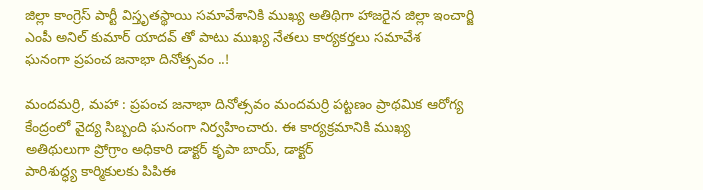జిల్లా కాంగ్రెస్ పార్టీ విస్తృతస్థాయి సమావేశానికి ముఖ్య అతిథిగా హాజరైన జిల్లా ఇంచార్జి ఎంపీ అనిల్ కుమార్ యాదవ్ తో పాటు ముఖ్య నేతలు కార్యకర్తలు సమావేశ
ఘనంగా ప్రపంచ జనాభా దినోత్సవం ..!

మందమర్రి, మహా : ప్రపంచ జనాభా దినోత్సవం మందమర్రి పట్టణం ప్రాథమిక ఆరోగ్య కేంద్రంలో వైద్య సిబ్బంది ఘనంగా నిర్వహించారు. ఈ కార్యక్రమానికి ముఖ్య అతిథులుగా ప్రోగ్రాం అధికారి డాక్టర్ కృపా బాయ్, డాక్టర్
పారిశుద్ధ్య కార్మికులకు పిపిఈ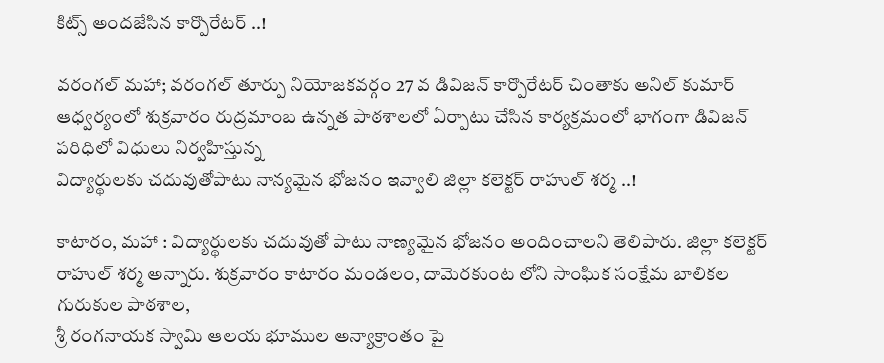కిట్స్ అందజేసిన కార్పొరేటర్ ..!

వరంగల్ మహా; వరంగల్ తూర్పు నియోజకవర్గం 27 వ డివిజన్ కార్పొరేటర్ చింతాకు అనిల్ కుమార్ ఆధ్వర్యంలో శుక్రవారం రుద్రమాంబ ఉన్నత పాఠశాలలో ఏర్పాటు చేసిన కార్యక్రమంలో భాగంగా డివిజన్ పరిధిలో విధులు నిర్వహిస్తున్న
విద్యార్థులకు చదువుతోపాటు నాన్యమైన భోజనం ఇవ్వాలి జిల్లా కలెక్టర్ రాహుల్ శర్మ ..!

కాటారం, మహా : విద్యార్థులకు చదువుతో పాటు నాణ్యమైన భోజనం అందించాలని తెలిపారు. జిల్లా కలెక్టర్ రాహుల్ శర్మ అన్నారు. శుక్రవారం కాటారం మండలం, దామెరకుంట లోని సాంఘిక సంక్షేమ బాలికల గురుకుల పాఠశాల,
శ్రీ రంగనాయక స్వామి ఆలయ భూముల అన్యాక్రాంతం పై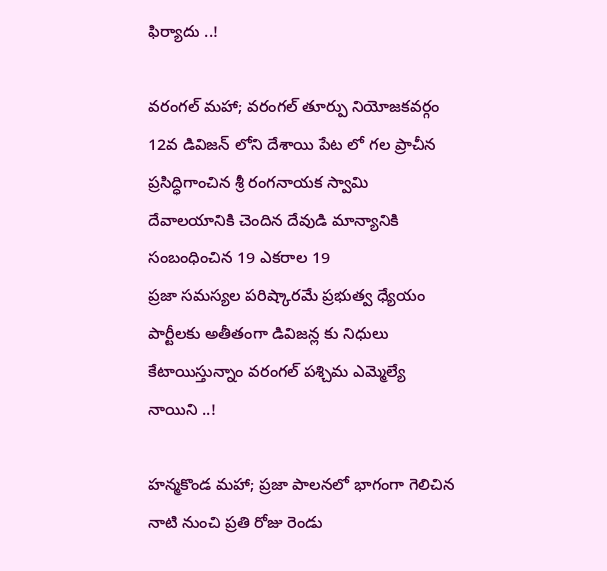ఫిర్యాదు ..!

వరంగల్ మహా; వరంగల్ తూర్పు నియోజకవర్గం 12వ డివిజన్ లోని దేశాయి పేట లో గల ప్రాచీన ప్రసిద్ధిగాంచిన శ్రీ రంగనాయక స్వామి దేవాలయానికి చెందిన దేవుడి మాన్యానికి సంబంధించిన 19 ఎకరాల 19
ప్రజా సమస్యల పరిష్కారమే ప్రభుత్వ ధ్యేయం పార్టీలకు అతీతంగా డివిజన్ల కు నిధులు కేటాయిస్తున్నాం వరంగల్ పశ్చిమ ఎమ్మెల్యే నాయిని ..!

హన్మకొండ మహా; ప్రజా పాలనలో భాగంగా గెలిచిన నాటి నుంచి ప్రతి రోజు రెండు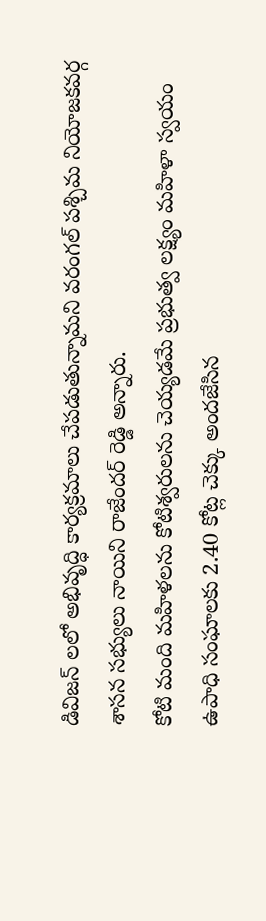డివిజన్ లలో అభివృద్ధి కార్యక్రమాలు చేపడుతున్నామని వరంగల్ పశ్చిమ నియోజకవర్గ శాసన సభ్యులు నాయిని రాజేందర్ రెడ్డి అన్నారు.
కోటి మంది మహిళలను కోటిశ్వరులను చెయ్యడమే ప్రభుత్వ లక్ష్యం మహిళా స్వయం ఉపాధి సంఘాలకు 2.40 కోట్ల చెక్కు అందజేసిన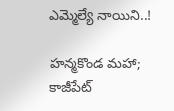ఎమ్మెల్యే నాయిని..!

హన్మకొండ మహా; కాజీపేట్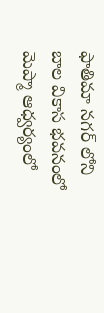ఫాతిమా నగర్ లోని బాల వికాస భవనంలో మెప్మా ఆధ్వర్యంలో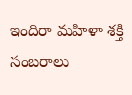ఇందిరా మహిళా శక్తి సంబరాలు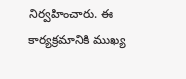నిర్వహించారు. ఈ కార్యక్రమానికి ముఖ్య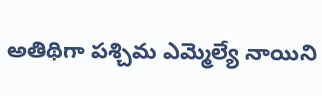అతిథిగా పశ్చిమ ఎమ్మెల్యే నాయిని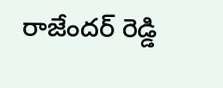రాజేందర్ రెడ్డి